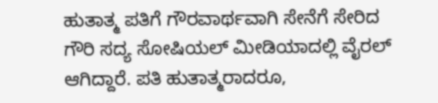ಹುತಾತ್ಮ ಪತಿಗೆ ಗೌರವಾರ್ಥವಾಗಿ ಸೇನೆಗೆ ಸೇರಿದ ಗೌರಿ ಸದ್ಯ ಸೋಷಿಯಲ್ ಮೀಡಿಯಾದಲ್ಲಿ ವೈರಲ್ ಆಗಿದ್ದಾರೆ. ಪತಿ ಹುತಾತ್ಮರಾದರೂ,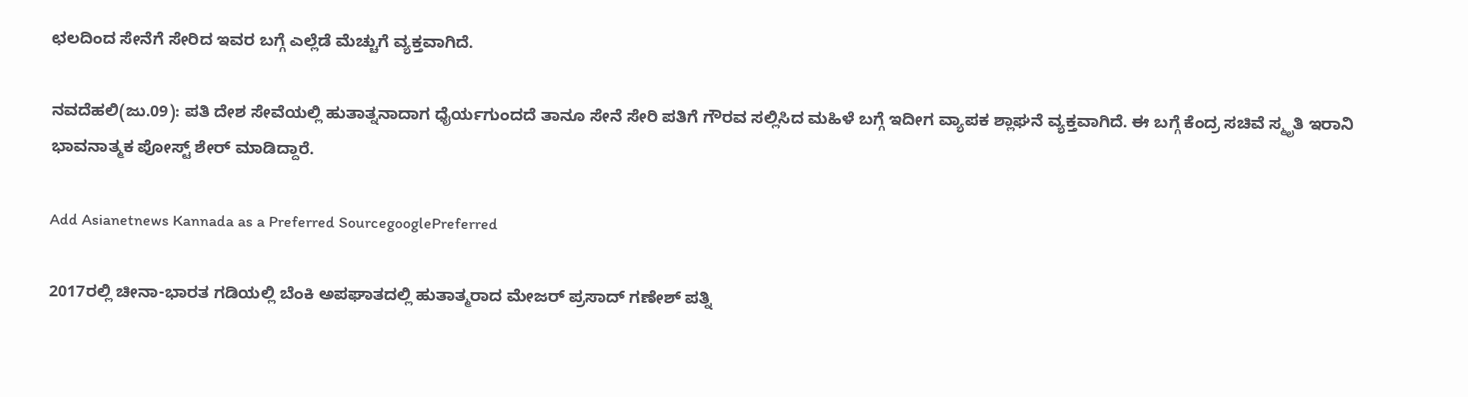ಛಲದಿಂದ ಸೇನೆಗೆ ಸೇರಿದ ಇವರ ಬಗ್ಗೆ ಎಲ್ಲೆಡೆ ಮೆಚ್ಚುಗೆ ವ್ಯಕ್ತವಾಗಿದೆ.

ನವದೆಹಲಿ(ಜು.09): ಪತಿ ದೇಶ ಸೇವೆಯಲ್ಲಿ ಹುತಾತ್ನನಾದಾಗ ಧೈರ್ಯಗುಂದದೆ ತಾನೂ ಸೇನೆ ಸೇರಿ ಪತಿಗೆ ಗೌರವ ಸಲ್ಲಿಸಿದ ಮಹಿಳೆ ಬಗ್ಗೆ ಇದೀಗ ವ್ಯಾಪಕ ಶ್ಲಾಘನೆ ವ್ಯಕ್ತವಾಗಿದೆ. ಈ ಬಗ್ಗೆ ಕೆಂದ್ರ ಸಚಿವೆ ಸ್ಮೃತಿ ಇರಾನಿ ಭಾವನಾತ್ಮಕ ಪೋಸ್ಟ್ ಶೇರ್ ಮಾಡಿದ್ದಾರೆ.

Add Asianetnews Kannada as a Preferred SourcegooglePreferred

2017ರಲ್ಲಿ ಚೀನಾ-ಭಾರತ ಗಡಿಯಲ್ಲಿ ಬೆಂಕಿ ಅಪಘಾತದಲ್ಲಿ ಹುತಾತ್ಮರಾದ ಮೇಜರ್ ಪ್ರಸಾದ್ ಗಣೇಶ್ ಪತ್ನಿ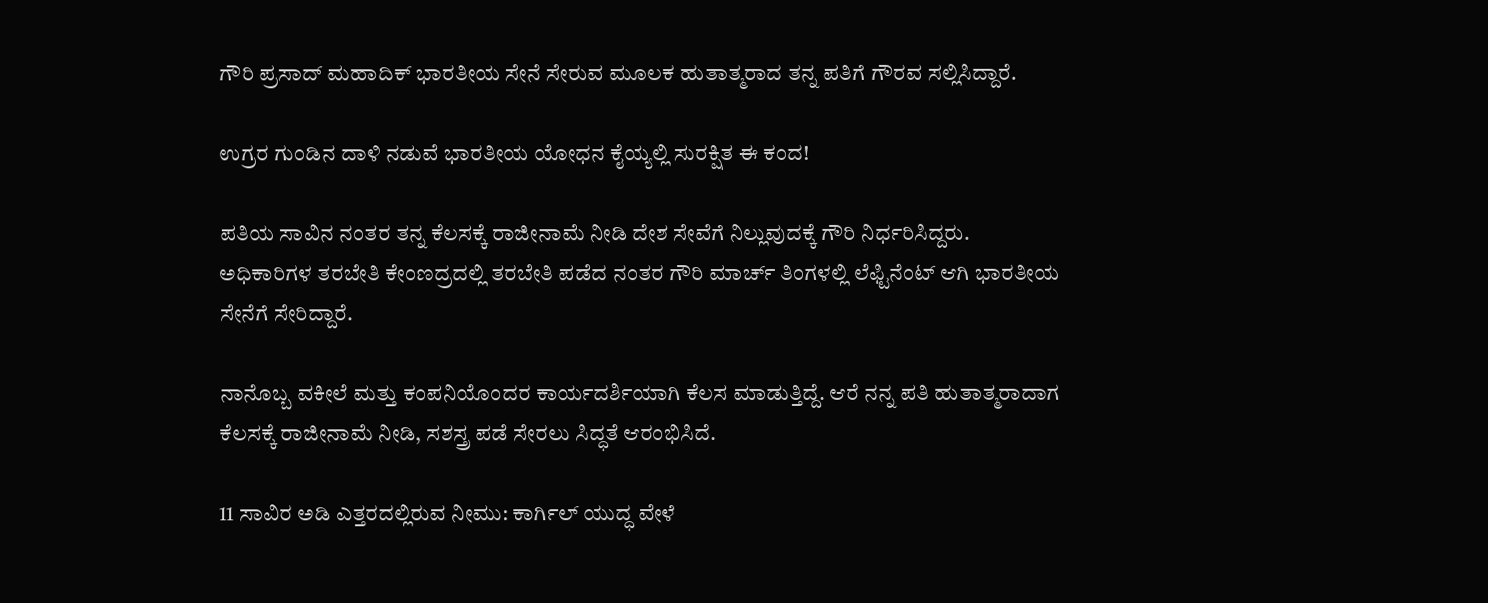ಗೌರಿ ಪ್ರಸಾದ್ ಮಹಾದಿಕ್ ಭಾರತೀಯ ಸೇನೆ ಸೇರುವ ಮೂಲಕ ಹುತಾತ್ಮರಾದ ತನ್ನ ಪತಿಗೆ ಗೌರವ ಸಲ್ಲಿಸಿದ್ದಾರೆ.

ಉಗ್ರರ ಗುಂಡಿನ ದಾಳಿ ನಡುವೆ ಭಾರತೀಯ ಯೋಧನ ಕೈಯ್ಯಲ್ಲಿ ಸುರಕ್ಷಿತ ಈ ಕಂದ!

ಪತಿಯ ಸಾವಿನ ನಂತರ ತನ್ನ ಕೆಲಸಕ್ಕೆ ರಾಜೀನಾಮೆ ನೀಡಿ ದೇಶ ಸೇವೆಗೆ ನಿಲ್ಲುವುದಕ್ಕೆ ಗೌರಿ ನಿರ್ಧರಿಸಿದ್ದರು. ಅಧಿಕಾರಿಗಳ ತರಬೇತಿ ಕೇಂಣದ್ರದಲ್ಲಿ ತರಬೇತಿ ಪಡೆದ ನಂತರ ಗೌರಿ ಮಾರ್ಚ್ ತಿಂಗಳಲ್ಲಿ ಲೆಫ್ಟಿನೆಂಟ್ ಆಗಿ ಭಾರತೀಯ ಸೇನೆಗೆ ಸೇರಿದ್ದಾರೆ.

ನಾನೊಬ್ಬ ವಕೀಲೆ ಮತ್ತು ಕಂಪನಿಯೊಂದರ ಕಾರ್ಯದರ್ಶಿಯಾಗಿ ಕೆಲಸ ಮಾಡುತ್ತಿದ್ದೆ. ಆರೆ ನನ್ನ ಪತಿ ಹುತಾತ್ಮರಾದಾಗ ಕೆಲಸಕ್ಕೆ ರಾಜೀನಾಮೆ ನೀಡಿ, ಸಶಸ್ತ್ರ ಪಡೆ ಸೇರಲು ಸಿದ್ಧತೆ ಆರಂಭಿಸಿದೆ.

11 ಸಾವಿರ ಅಡಿ ಎತ್ತರದಲ್ಲಿರುವ ನೀಮು: ಕಾರ್ಗಿಲ್‌ ಯುದ್ಧ ವೇಳೆ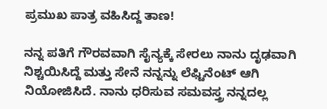ಪ್ರಮುಖ ಪಾತ್ರ ವಹಿಸಿದ್ದ ತಾಣ!

ನನ್ನ ಪತಿಗೆ ಗೌರವವಾಗಿ ಸೈನ್ಯಕ್ಕೆ ಸೇರಲು ನಾನು ದೃಢವಾಗಿ ನಿಶ್ಚಯಿಸಿದ್ದೆ ಮತ್ತು ಸೇನೆ ನನ್ನನ್ನು ಲೆಫ್ಟಿನೆಂಟ್ ಆಗಿ ನಿಯೋಜಿಸಿದೆ. ನಾನು ಧರಿಸುವ ಸಮವಸ್ತ್ರ ನನ್ನದಲ್ಲ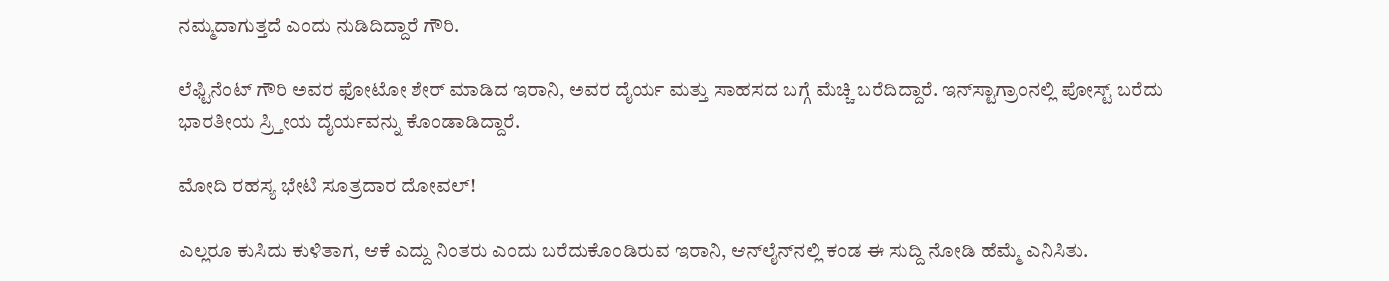ನಮ್ಮದಾಗುತ್ತದೆ ಎಂದು ನುಡಿದಿದ್ದಾರೆ ಗೌರಿ.

ಲೆಫ್ಟಿನೆಂಟ್ ಗೌರಿ ಅವರ ಫೋಟೋ ಶೇರ್ ಮಾಡಿದ ಇರಾನಿ, ಅವರ ದೈರ್ಯ ಮತ್ತು ಸಾಹಸದ ಬಗ್ಗೆ ಮೆಚ್ಚಿ ಬರೆದಿದ್ದಾರೆ. ಇನ್‌ಸ್ಟಾಗ್ರಾಂನಲ್ಲಿ ಪೋಸ್ಟ್ ಬರೆದು ಭಾರತೀಯ ಸ್ರ್ತೀಯ ದೈರ್ಯವನ್ನು ಕೊಂಡಾಡಿದ್ದಾರೆ.

ಮೋದಿ ರಹಸ್ಯ ಭೇಟಿ ಸೂತ್ರದಾರ ದೋವಲ್‌!

ಎಲ್ಲರೂ ಕುಸಿದು ಕುಳಿತಾಗ, ಆಕೆ ಎದ್ದು ನಿಂತರು ಎಂದು ಬರೆದುಕೊಂಡಿರುವ ಇರಾನಿ, ಆನ್‌ಲೈನ್‌ನಲ್ಲಿ ಕಂಡ ಈ ಸುದ್ದಿ ನೋಡಿ ಹೆಮ್ಮೆ ಎನಿಸಿತು.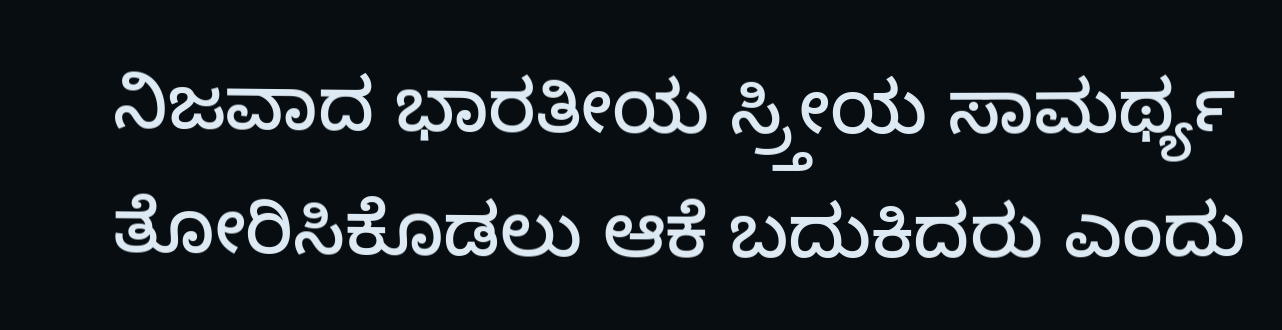ನಿಜವಾದ ಭಾರತೀಯ ಸ್ರ್ತೀಯ ಸಾಮರ್ಥ್ಯ ತೋರಿಸಿಕೊಡಲು ಆಕೆ ಬದುಕಿದರು ಎಂದು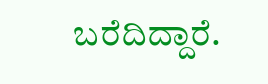ಬರೆದಿದ್ದಾರೆ.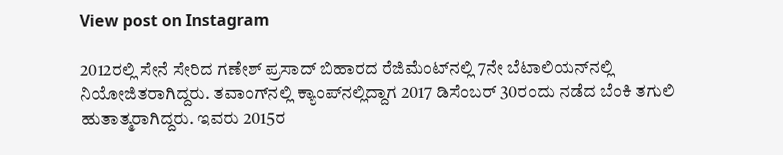View post on Instagram

2012ರಲ್ಲಿ ಸೇನೆ ಸೇರಿದ ಗಣೇಶ್ ಪ್ರಸಾದ್ ಬಿಹಾರದ ರೆಜಿಮೆಂಟ್‌ನಲ್ಲಿ 7ನೇ ಬೆಟಾಲಿಯನ್‌ನಲ್ಲಿ ನಿಯೋಜಿತರಾಗಿದ್ದರು. ತವಾಂಗ್‌ನಲ್ಲಿ ಕ್ಯಾಂಪ್‌ನಲ್ಲಿದ್ದಾಗ 2017 ಡಿಸೆಂಬರ್ 30ರಂದು ನಡೆದ ಬೆಂಕಿ ತಗುಲಿ ಹುತಾತ್ಮರಾಗಿದ್ದರು. ಇವರು 2015ರ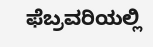ಫೆಬ್ರವರಿಯಲ್ಲಿ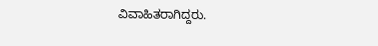ವಿವಾಹಿತರಾಗಿದ್ದರು.